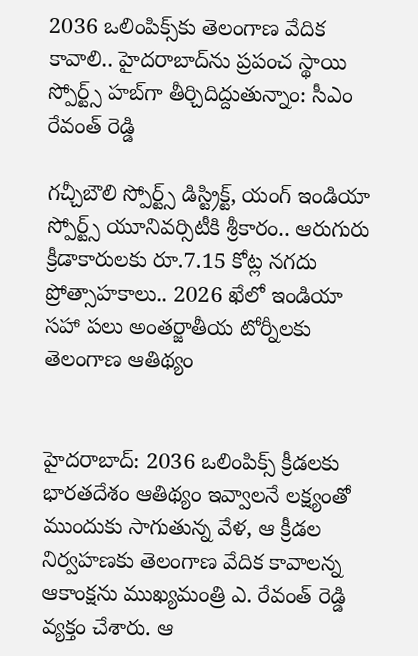2036 ఒలింపిక్స్‌కు తెలంగాణ వేదిక కావాలి.. హైదరాబాద్‌ను ప్రపంచ స్థాయి స్పోర్ట్స్ హబ్‌గా తీర్చిదిద్దుతున్నాం: సీఎం రేవంత్ రెడ్డి

గచ్చీబౌలి స్పోర్ట్స్ డిస్ట్రిక్ట్, యంగ్ ఇండియా స్పోర్ట్స్ యూనివర్సిటీకి శ్రీకారం.. ఆరుగురు క్రీడాకారులకు రూ.7.15 కోట్ల నగదు ప్రోత్సాహకాలు.. 2026 ఖేలో ఇండియా సహా పలు అంతర్జాతీయ టోర్నీలకు తెలంగాణ ఆతిథ్యం


హైదరాబాద్: 2036 ఒలింపిక్స్ క్రీడలకు భారతదేశం ఆతిథ్యం ఇవ్వాలనే లక్ష్యంతో ముందుకు సాగుతున్న వేళ, ఆ క్రీడల నిర్వహణకు తెలంగాణ వేదిక కావాలన్న ఆకాంక్షను ముఖ్యమంత్రి ఎ. రేవంత్ రెడ్డి వ్యక్తం చేశారు. ఆ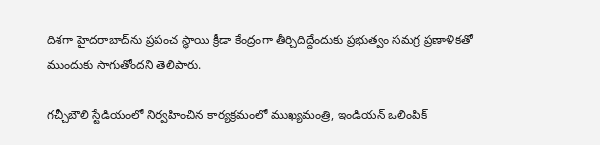దిశగా హైదరాబాద్‌ను ప్రపంచ స్థాయి క్రీడా కేంద్రంగా తీర్చిదిద్దేందుకు ప్రభుత్వం సమగ్ర ప్రణాళికతో ముందుకు సాగుతోందని తెలిపారు.

గచ్చీబౌలి స్టేడియంలో నిర్వహించిన కార్యక్రమంలో ముఖ్యమంత్రి, ఇండియన్ ఒలింపిక్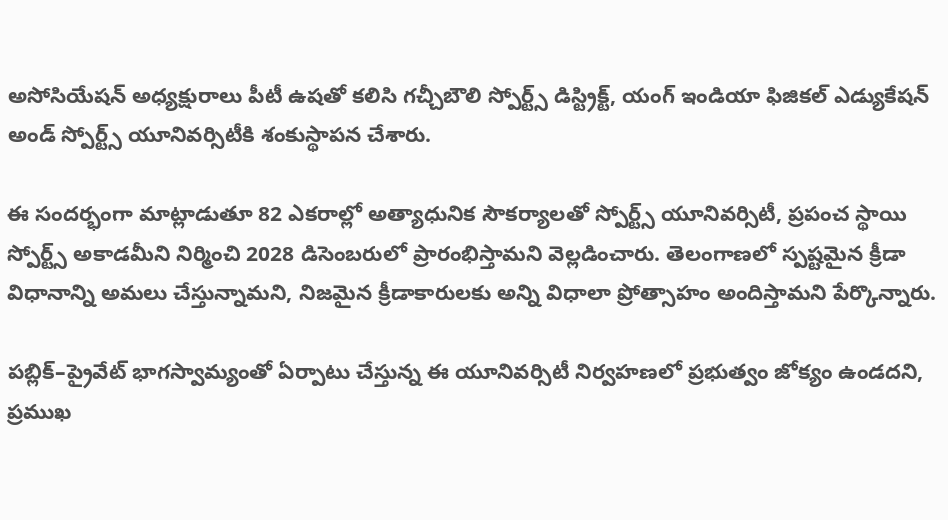అసోసియేషన్ అధ్యక్షురాలు పీటీ ఉషతో కలిసి గచ్చీబౌలి స్పోర్ట్స్ డిస్ట్రిక్ట్, యంగ్ ఇండియా ఫిజికల్ ఎడ్యుకేషన్ అండ్ స్పోర్ట్స్ యూనివర్సిటీకి శంకుస్థాపన చేశారు.

ఈ సందర్భంగా మాట్లాడుతూ 82 ఎకరాల్లో అత్యాధునిక సౌకర్యాలతో స్పోర్ట్స్ యూనివర్సిటీ, ప్రపంచ స్థాయి స్పోర్ట్స్ అకాడమీని నిర్మించి 2028 డిసెంబరులో ప్రారంభిస్తామని వెల్లడించారు. తెలంగాణలో స్పష్టమైన క్రీడా విధానాన్ని అమలు చేస్తున్నామని, నిజమైన క్రీడాకారులకు అన్ని విధాలా ప్రోత్సాహం అందిస్తామని పేర్కొన్నారు.

పబ్లిక్–ప్రైవేట్ భాగస్వామ్యంతో ఏర్పాటు చేస్తున్న ఈ యూనివర్సిటీ నిర్వహణలో ప్రభుత్వం జోక్యం ఉండదని, ప్రముఖ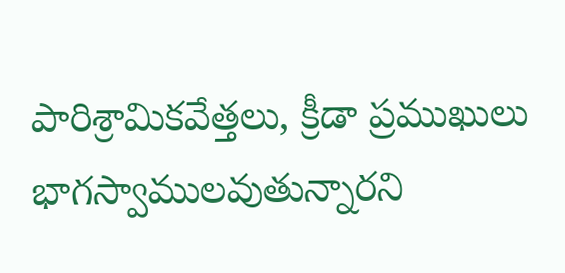పారిశ్రామికవేత్తలు, క్రీడా ప్రముఖులు భాగస్వాములవుతున్నారని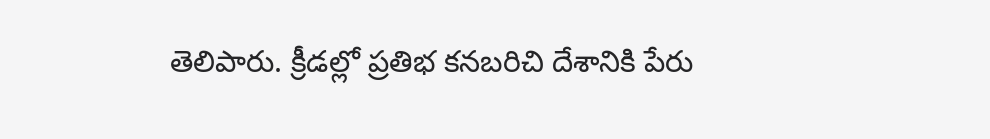తెలిపారు. క్రీడల్లో ప్రతిభ కనబరిచి దేశానికి పేరు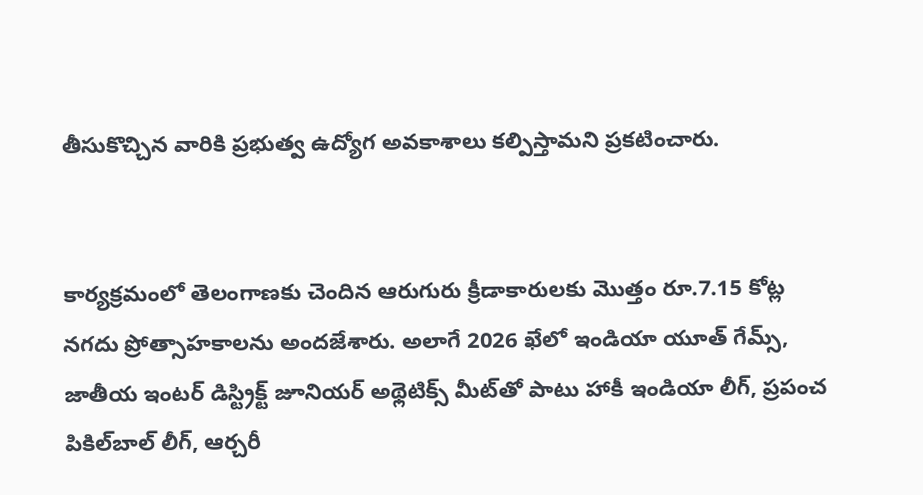తీసుకొచ్చిన వారికి ప్రభుత్వ ఉద్యోగ అవకాశాలు కల్పిస్తామని ప్రకటించారు.


కార్యక్రమంలో తెలంగాణకు చెందిన ఆరుగురు క్రీడాకారులకు మొత్తం రూ.7.15 కోట్ల నగదు ప్రోత్సాహకాలను అందజేశారు. అలాగే 2026 ఖేలో ఇండియా యూత్ గేమ్స్, జాతీయ ఇంటర్ డిస్ట్రిక్ట్ జూనియర్ అథ్లెటిక్స్ మీట్‌తో పాటు హాకీ ఇండియా లీగ్, ప్రపంచ పికిల్‌బాల్ లీగ్, ఆర్చరీ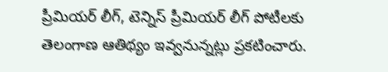ప్రీమియర్ లీగ్, టెన్నిస్ ప్రీమియర్ లీగ్ పోటీలకు తెలంగాణ ఆతిథ్యం ఇవ్వనున్నట్లు ప్రకటించారు.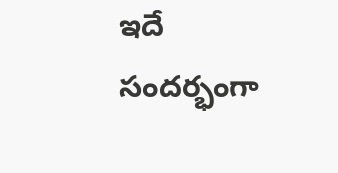ఇదే సందర్భంగా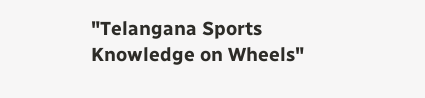"Telangana Sports Knowledge on Wheels"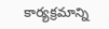కార్యక్రమాన్ని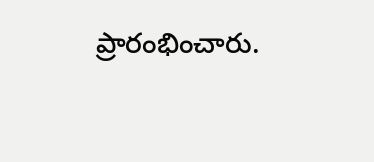ప్రారంభించారు.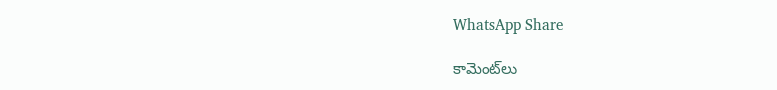WhatsApp Share

కామెంట్‌లు